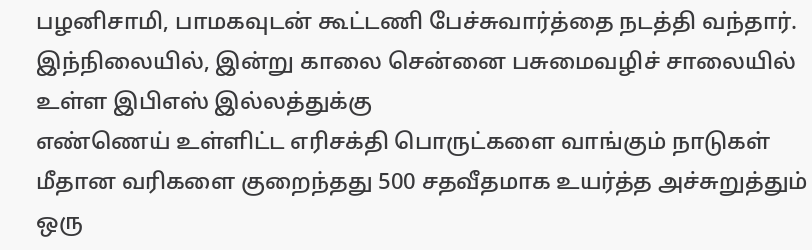பழனிசாமி, பாமகவுடன் கூட்டணி பேச்சுவார்த்தை நடத்தி வந்தார். இந்நிலையில், இன்று காலை சென்னை பசுமைவழிச் சாலையில் உள்ள இபிஎஸ் இல்லத்துக்கு
எண்ணெய் உள்ளிட்ட எரிசக்தி பொருட்களை வாங்கும் நாடுகள் மீதான வரிகளை குறைந்தது 500 சதவீதமாக உயர்த்த அச்சுறுத்தும் ஒரு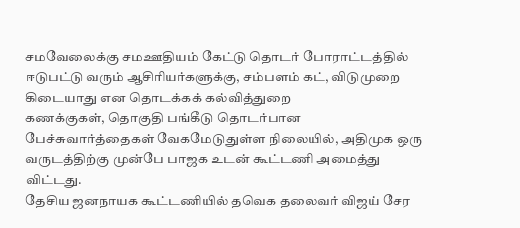சமவேலைக்கு சமஊதியம் கேட்டு தொடர் போராட்டத்தில் ஈடுபட்டு வரும் ஆசிரியர்களுக்கு, சம்பளம் கட், விடுமுறை கிடையாது என தொடக்கக் கல்வித்துறை
கணக்குகள், தொகுதி பங்கீடு தொடர்பான பேச்சுவார்த்தைகள் வேகமேடுதுள்ள நிலையில், அதிமுக ஒரு வருடத்திற்கு முன்பே பாஜக உடன் கூட்டணி அமைத்து விட்டது.
தேசிய ஜனநாயக கூட்டணியில் தவெக தலைவர் விஜய் சேர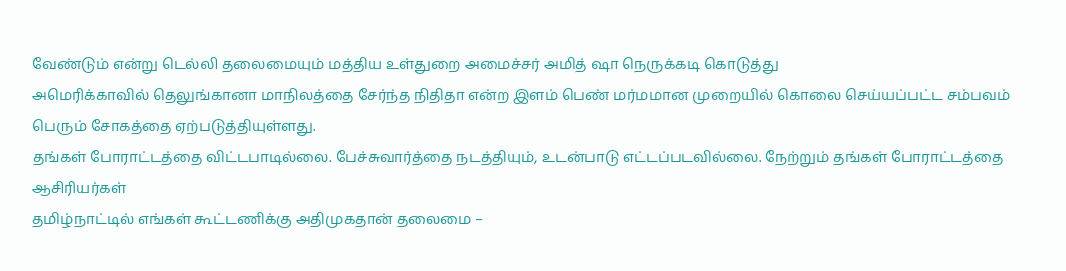வேண்டும் என்று டெல்லி தலைமையும் மத்திய உள்துறை அமைச்சர் அமித் ஷா நெருக்கடி கொடுத்து
அமெரிக்காவில் தெலுங்கானா மாநிலத்தை சேர்ந்த நிதிதா என்ற இளம் பெண் மர்மமான முறையில் கொலை செய்யப்பட்ட சம்பவம் பெரும் சோகத்தை ஏற்படுத்தியுள்ளது.
தங்கள் போராட்டத்தை விட்டபாடில்லை. பேச்சுவார்த்தை நடத்தியும், உடன்பாடு எட்டப்படவில்லை. நேற்றும் தங்கள் போராட்டத்தை ஆசிரியர்கள்
தமிழ்நாட்டில் எங்கள் கூட்டணிக்கு அதிமுகதான் தலைமை –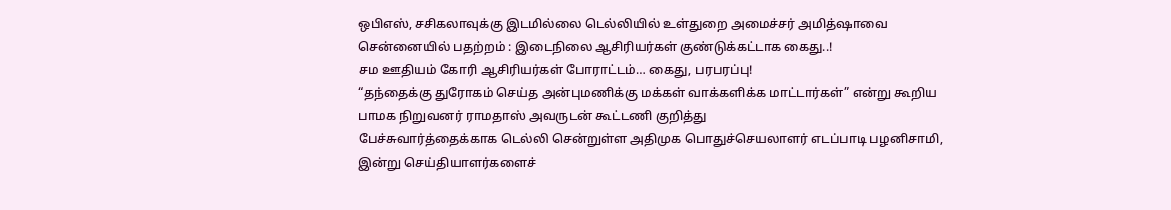ஒபிஎஸ், சசிகலாவுக்கு இடமில்லை டெல்லியில் உள்துறை அமைச்சர் அமித்ஷாவை
சென்னையில் பதற்றம் : இடைநிலை ஆசிரியர்கள் குண்டுக்கட்டாக கைது..!
சம ஊதியம் கோரி ஆசிரியர்கள் போராட்டம்… கைது, பரபரப்பு!
“தந்தைக்கு துரோகம் செய்த அன்புமணிக்கு மக்கள் வாக்களிக்க மாட்டார்கள்” என்று கூறிய பாமக நிறுவனர் ராமதாஸ் அவருடன் கூட்டணி குறித்து
பேச்சுவார்த்தைக்காக டெல்லி சென்றுள்ள அதிமுக பொதுச்செயலாளர் எடப்பாடி பழனிசாமி, இன்று செய்தியாளர்களைச்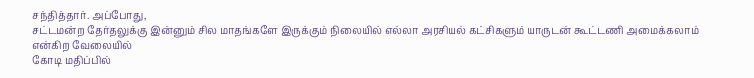சந்தித்தார். அப்போது,
சட்டமன்ற தேர்தலுக்கு இன்னும் சில மாதங்களே இருக்கும் நிலையில் எல்லா அரசியல் கட்சிகளும் யாருடன் கூட்டணி அமைக்கலாம் என்கிற வேலையில்
கோடி மதிப்பில்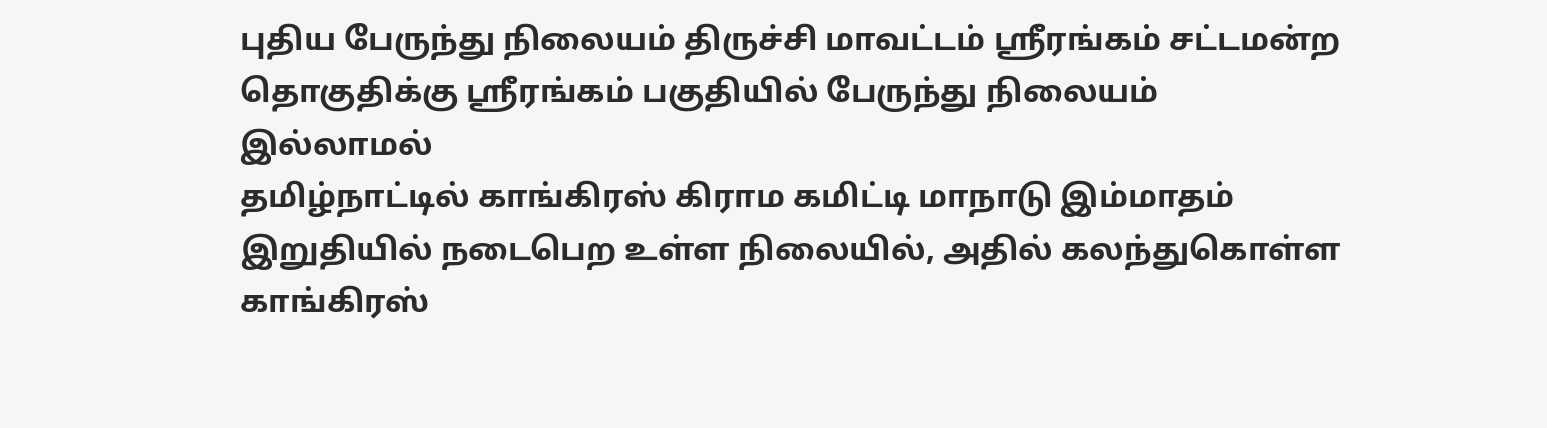புதிய பேருந்து நிலையம் திருச்சி மாவட்டம் ஸ்ரீரங்கம் சட்டமன்ற தொகுதிக்கு ஸ்ரீரங்கம் பகுதியில் பேருந்து நிலையம் இல்லாமல்
தமிழ்நாட்டில் காங்கிரஸ் கிராம கமிட்டி மாநாடு இம்மாதம் இறுதியில் நடைபெற உள்ள நிலையில், அதில் கலந்துகொள்ள காங்கிரஸ்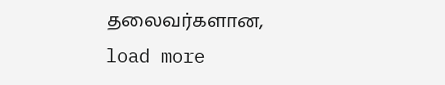தலைவர்களான,
load more